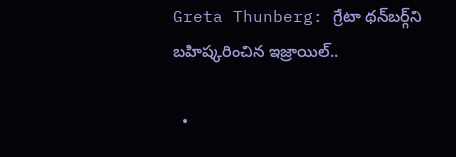Greta Thunberg: గ్రేటా థన్‌బర్గ్‌ని బహిష్కరించిన ఇజ్రాయిల్..

  •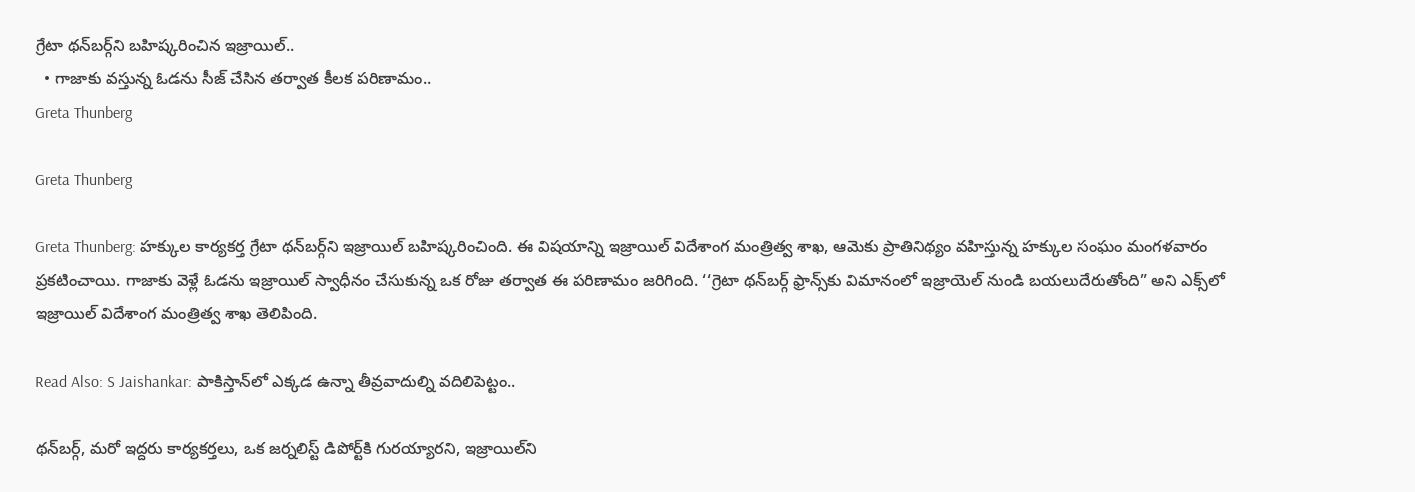గ్రేటా థన్‌బర్గ్‌ని బహిష్కరించిన ఇజ్రాయిల్..
  • గాజాకు వస్తున్న ఓడను సీజ్ చేసిన తర్వాత కీలక పరిణామం..
Greta Thunberg

Greta Thunberg

Greta Thunberg: హక్కుల కార్యకర్త గ్రేటా థన్‌బర్గ్‌ని ఇజ్రాయిల్ బహిష్కరించింది. ఈ విషయాన్ని ఇజ్రాయిల్ విదేశాంగ మంత్రిత్వ శాఖ, ఆమెకు ప్రాతినిథ్యం వహిస్తున్న హక్కుల సంఘం మంగళవారం ప్రకటించాయి. గాజాకు వెళ్లే ఓడను ఇజ్రాయిల్ స్వాధీనం చేసుకున్న ఒక రోజు తర్వాత ఈ పరిణామం జరిగింది. ‘‘గ్రెటా థన్‌బర్గ్ ఫ్రాన్స్‌కు విమానంలో ఇజ్రాయెల్ నుండి బయలుదేరుతోంది” అని ఎక్స్‌లో ఇజ్రాయిల్ విదేశాంగ మంత్రిత్వ శాఖ తెలిపింది.

Read Also: S Jaishankar: పాకిస్తాన్‌లో ఎక్కడ ఉన్నా తీవ్రవాదుల్ని వదిలిపెట్టం..

థన్‌బర్గ్‌, మరో ఇద్దరు కార్యకర్తలు, ఒక జర్నలిస్ట్ డిపోర్ట్‌కి గురయ్యారని, ఇజ్రాయిల్‌ని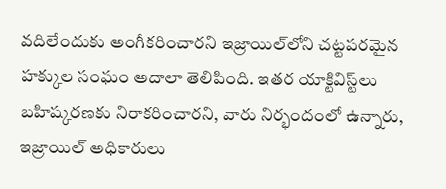వదిలేందుకు అంగీకరించారని ఇజ్రాయిల్‌లోని చట్టపరమైన హక్కుల సంఘం అదాలా తెలిపింది. ఇతర యాక్టివిస్ట్‌లు బహిష్కరణకు నిరాకరించారని, వారు నిర్భందంలో ఉన్నారు, ఇజ్రాయిల్ అధికారులు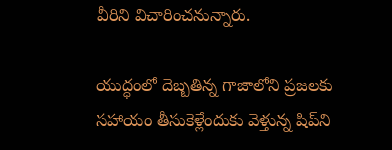వీరిని విచారించనున్నారు.

యుద్ధంలో దెబ్బతిన్న గాజాలోని ప్రజలకు సహాయం తీసుకెళ్లేందుకు వెళ్తున్న షిప్‌ని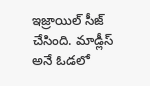ఇజ్రాయిల్ సీజ్ చేసింది. మాడ్లీస్ అనే ఓడలో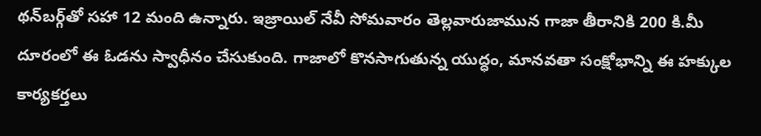థన్‌బర్గ్‌తో సహా 12 మంది ఉన్నారు. ఇజ్రాయిల్ నేవీ సోమవారం తెల్లవారుజామున గాజా తీరానికి 200 కి.మీ దూరంలో ఈ ఓడను స్వాధీనం చేసుకుంది. గాజాలో కొనసాగుతున్న యుద్ధం, మానవతా సంక్షోభాన్ని ఈ హక్కుల కార్యకర్తలు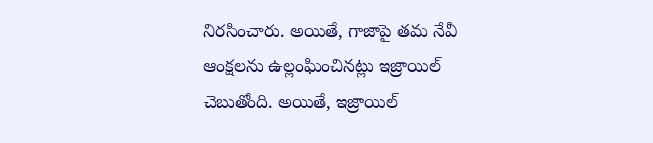నిరసించారు. అయితే, గాజాపై తమ నేవీ ఆంక్షలను ఉల్లంఘించినట్లు ఇజ్రాయిల్ చెబుతోంది. అయితే, ఇజ్రాయిల్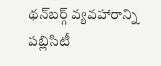థన్‌బర్గ్ వ్యవహారాన్ని పబ్లిసిటీ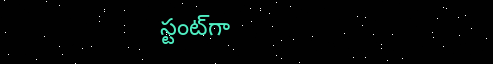స్టంట్‌గా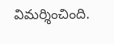విమర్శించింది.